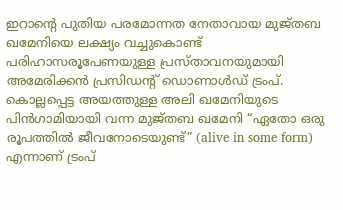ഇറാൻ്റെ പുതിയ പരമോന്നത നേതാവായ മുജ്തബ ഖമേനിയെ ലക്ഷ്യം വച്ചുകൊണ്ട് പരിഹാസരൂപേണയുള്ള പ്രസ്താവനയുമായി അമേരിക്കൻ പ്രസിഡൻ്റ് ഡൊണാൾഡ് ട്രംപ്. കൊല്ലപ്പെട്ട അയത്തുള്ള അലി ഖമേനിയുടെ പിൻഗാമിയായി വന്ന മുജ്തബ ഖമേനി “ഏതോ ഒരു രൂപത്തിൽ ജീവനോടെയുണ്ട്” (alive in some form) എന്നാണ് ട്രംപ്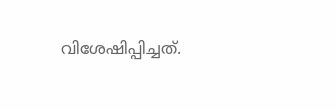വിശേഷിപ്പിച്ചത്.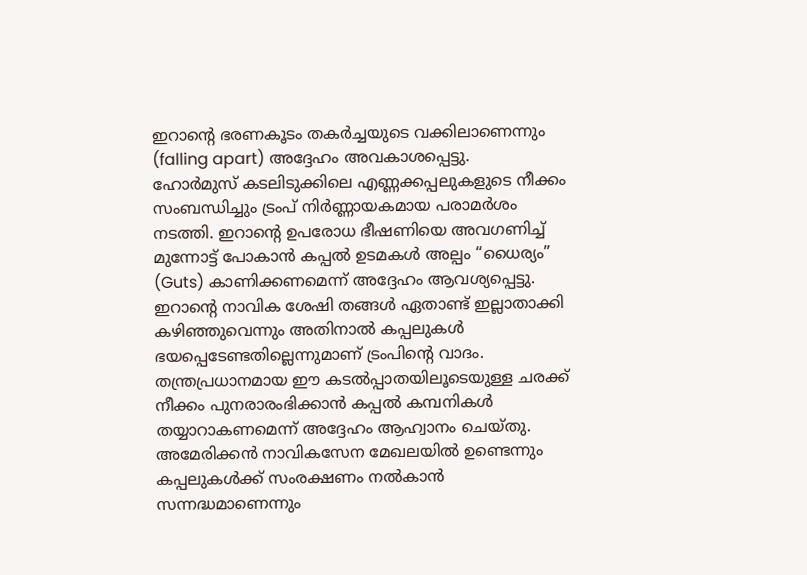ഇറാന്റെ ഭരണകൂടം തകർച്ചയുടെ വക്കിലാണെന്നും (falling apart) അദ്ദേഹം അവകാശപ്പെട്ടു.
ഹോർമുസ് കടലിടുക്കിലെ എണ്ണക്കപ്പലുകളുടെ നീക്കം സംബന്ധിച്ചും ട്രംപ് നിർണ്ണായകമായ പരാമർശം നടത്തി. ഇറാൻ്റെ ഉപരോധ ഭീഷണിയെ അവഗണിച്ച് മുന്നോട്ട് പോകാൻ കപ്പൽ ഉടമകൾ അല്പം “ധൈര്യം” (Guts) കാണിക്കണമെന്ന് അദ്ദേഹം ആവശ്യപ്പെട്ടു. ഇറാൻ്റെ നാവിക ശേഷി തങ്ങൾ ഏതാണ്ട് ഇല്ലാതാക്കി കഴിഞ്ഞുവെന്നും അതിനാൽ കപ്പലുകൾ ഭയപ്പെടേണ്ടതില്ലെന്നുമാണ് ട്രംപിൻ്റെ വാദം. തന്ത്രപ്രധാനമായ ഈ കടൽപ്പാതയിലൂടെയുള്ള ചരക്ക് നീക്കം പുനരാരംഭിക്കാൻ കപ്പൽ കമ്പനികൾ തയ്യാറാകണമെന്ന് അദ്ദേഹം ആഹ്വാനം ചെയ്തു.
അമേരിക്കൻ നാവികസേന മേഖലയിൽ ഉണ്ടെന്നും കപ്പലുകൾക്ക് സംരക്ഷണം നൽകാൻ സന്നദ്ധമാണെന്നും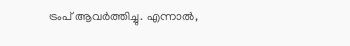ട്രംപ് ആവർത്തിച്ചു. എന്നാൽ,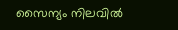സൈന്യം നിലവിൽ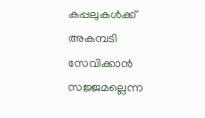കപ്പലുകൾക്ക് അകമ്പടി സേവിക്കാൻ സജ്ജമല്ലെന്ന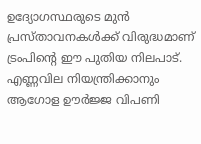ഉദ്യോഗസ്ഥരുടെ മുൻ പ്രസ്താവനകൾക്ക് വിരുദ്ധമാണ് ട്രംപിൻ്റെ ഈ പുതിയ നിലപാട്. എണ്ണവില നിയന്ത്രിക്കാനും ആഗോള ഊർജ്ജ വിപണി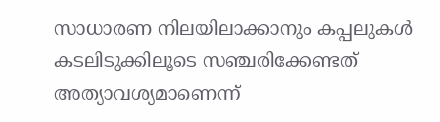സാധാരണ നിലയിലാക്കാനും കപ്പലുകൾ കടലിടുക്കിലൂടെ സഞ്ചരിക്കേണ്ടത് അത്യാവശ്യമാണെന്ന്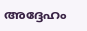അദ്ദേഹം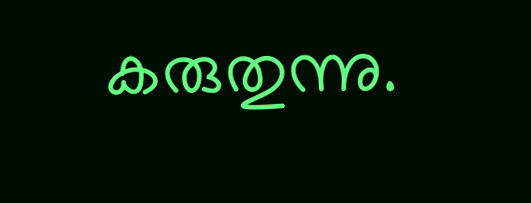കരുതുന്നു.